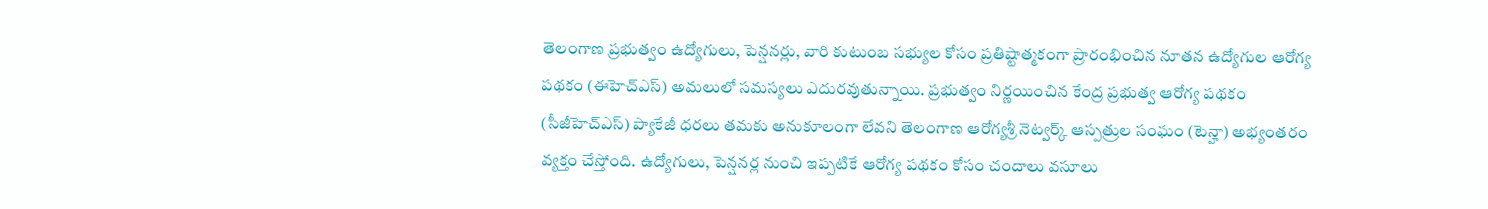తెలంగాణ ప్రభుత్వం ఉద్యోగులు, పెన్షనర్లు, వారి కుటుంబ సభ్యుల కోసం ప్రతిష్టాత్మకంగా ప్రారంభించిన నూతన ఉద్యోగుల ఆరోగ్య పథకం (ఈహెచ్ఎస్) అమలులో సమస్యలు ఎదురవుతున్నాయి. ప్రభుత్వం నిర్ణయించిన కేంద్ర ప్రభుత్వ ఆరోగ్య పథకం (సీజీహెచ్ఎస్) ప్యాకేజీ ధరలు తమకు అనుకూలంగా లేవని తెలంగాణ ఆరోగ్యశ్రీ నెట్వర్క్ ఆస్పత్రుల సంఘం (టెన్హా) అభ్యంతరం వ్యక్తం చేస్తోంది. ఉద్యోగులు, పెన్షనర్ల నుంచి ఇప్పటికే ఆరోగ్య పథకం కోసం చందాలు వసూలు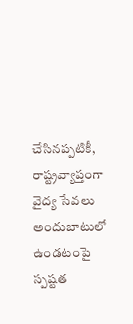చేసినప్పటికీ, రాష్ట్రవ్యాప్తంగా వైద్య సేవలు అందుబాటులో ఉండటంపై స్పష్టత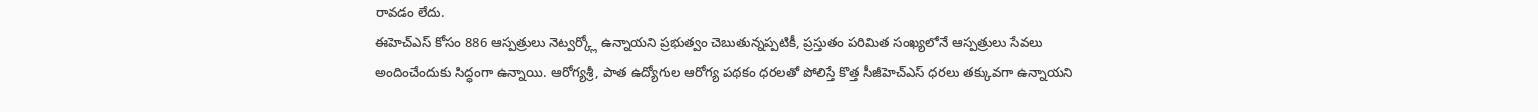రావడం లేదు.
ఈహెచ్ఎస్ కోసం 886 ఆస్పత్రులు నెట్వర్క్లో ఉన్నాయని ప్రభుత్వం చెబుతున్నప్పటికీ, ప్రస్తుతం పరిమిత సంఖ్యలోనే ఆస్పత్రులు సేవలు అందించేందుకు సిద్ధంగా ఉన్నాయి. ఆరోగ్యశ్రీ, పాత ఉద్యోగుల ఆరోగ్య పథకం ధరలతో పోలిస్తే కొత్త సీజీహెచ్ఎస్ ధరలు తక్కువగా ఉన్నాయని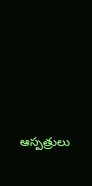ఆస్పత్రులు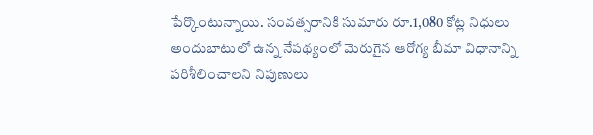పేర్కొంటున్నాయి. సంవత్సరానికి సుమారు రూ.1,080 కోట్ల నిధులు అందుబాటులో ఉన్న నేపథ్యంలో మెరుగైన ఆరోగ్య బీమా విధానాన్ని పరిశీలించాలని నిపుణులు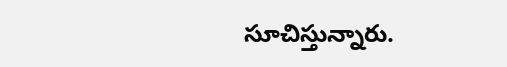సూచిస్తున్నారు.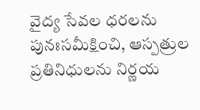వైద్య సేవల ధరలను పునఃసమీక్షించి, ఆస్పత్రుల ప్రతినిధులను నిర్ణయ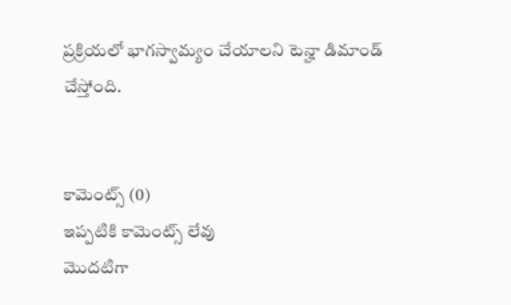ప్రక్రియలో భాగస్వామ్యం చేయాలని టెన్హా డిమాండ్ చేస్తోంది.


కామెంట్స్ (0)
ఇప్పటికి కామెంట్స్ లేవు
మొదటిగా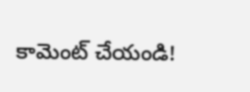కామెంట్ చేయండి!